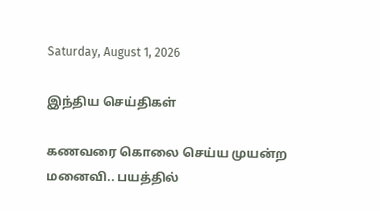Saturday, August 1, 2026

இந்திய செய்திகள்

கணவரை கொலை செய்ய முயன்ற மனைவி.. பயத்தில்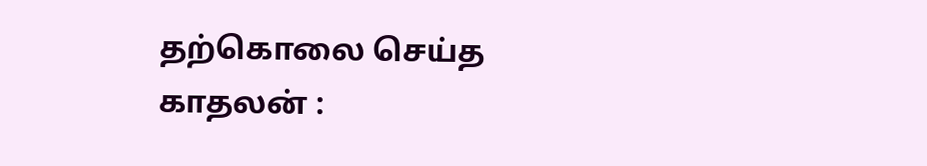தற்கொலை செய்த காதலன் :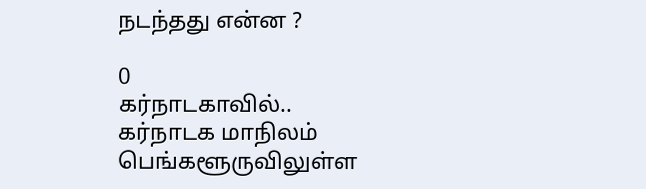நடந்தது என்ன ?

0
கர்நாடகாவில்.. கர்நாடக மாநிலம் பெங்களூருவிலுள்ள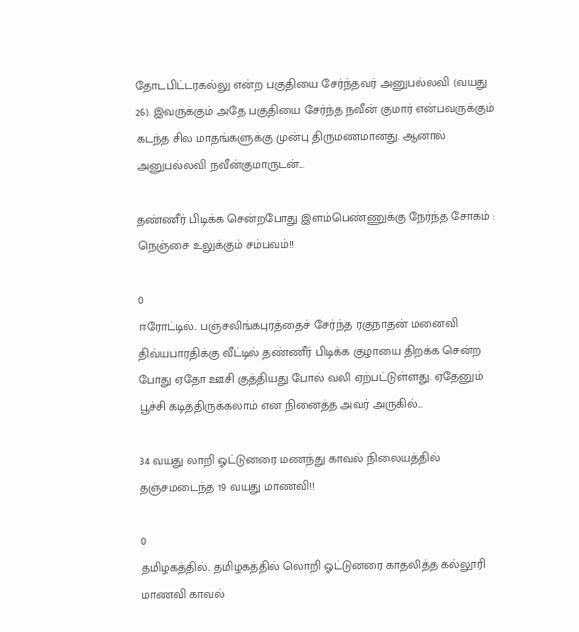தோடபிட்டரகல்லு என்ற பகுதியை சேர்ந்தவர் அனுபல்லவி (வயது 26). இவருக்கும் அதே பகுதியை சேர்ந்த நவீன் குமார் என்பவருக்கும் கடந்த சில மாதங்களுக்கு முன்பு திருமணமானது. ஆனால் அனுபல்லவி நவீன்குமாருடன்...

தண்ணீர் பிடிக்க சென்றபோது இளம்பெண்ணுக்கு நேர்ந்த சோகம் : நெஞ்சை உலுக்கும் சம்பவம்!!

0
ஈரோட்டில்.. பஞ்சலிங்கபுரத்தைச் சேர்ந்த ரகுநாதன் மனைவி திவ்யபாரதிக்கு வீட்டில் தண்ணீர் பிடிக்க குழாயை திறக்க சென்ற போது ஏதோ ஊசி குத்தியது போல் வலி ஏற்பட்டுள்ளது. ஏதேனும் பூச்சி கடித்திருக்கலாம் என நினைத்த அவர் அருகில்...

34 வயது லாறி ஓட்டுனரை மணந்து காவல் நிலையத்தில் தஞ்சமடைந்த 19 வயது மாணவி!!

0
தமிழகத்தில்.. தமிழகத்தில் லொறி ஓட்டுனரை காதலித்த கல்லூரி மாணவி காவல்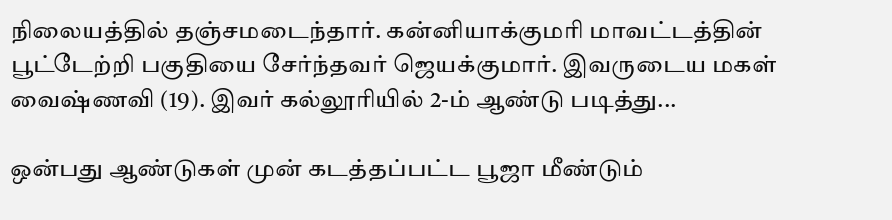நிலையத்தில் தஞ்சமடைந்தார். கன்னியாக்குமரி மாவட்டத்தின் பூட்டேற்றி பகுதியை சேர்ந்தவர் ஜெயக்குமார். இவருடைய மகள் வைஷ்ணவி (19). இவர் கல்லூரியில் 2-ம் ஆண்டு படித்து...

ஒன்பது ஆண்டுகள் முன் கடத்தப்பட்ட பூஜா மீண்டும்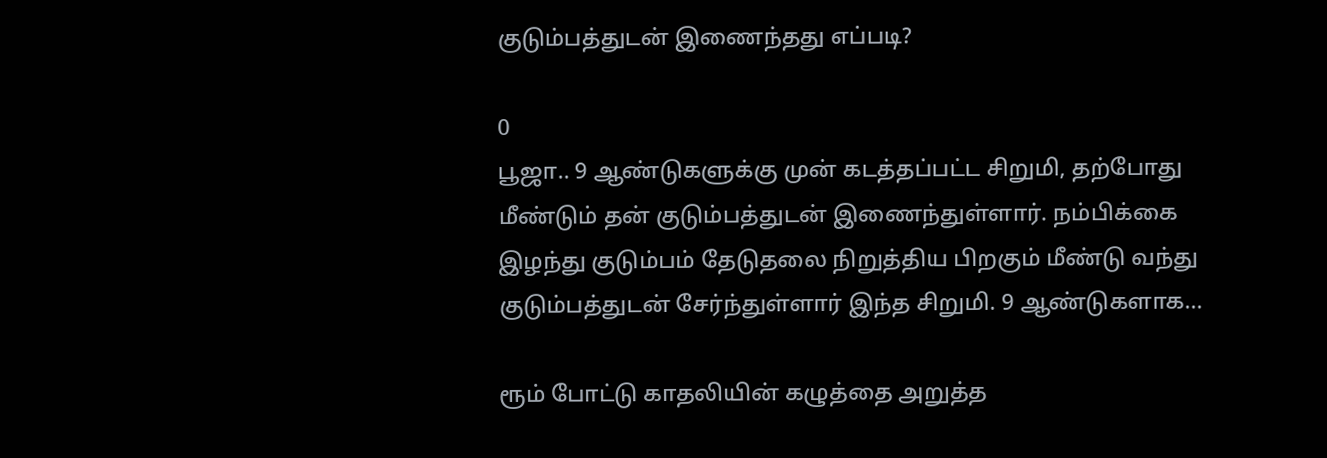குடும்பத்துடன் இணைந்தது எப்படி?

0
பூஜா.. 9 ஆண்டுகளுக்கு முன் கடத்தப்பட்ட சிறுமி, தற்போது மீண்டும் தன் குடும்பத்துடன் இணைந்துள்ளார். நம்பிக்கை இழந்து குடும்பம் தேடுதலை நிறுத்திய பிறகும் மீண்டு வந்து குடும்பத்துடன் சேர்ந்துள்ளார் இந்த சிறுமி. 9 ஆண்டுகளாக...

ரூம் போட்டு காதலியின் கழுத்தை அறுத்த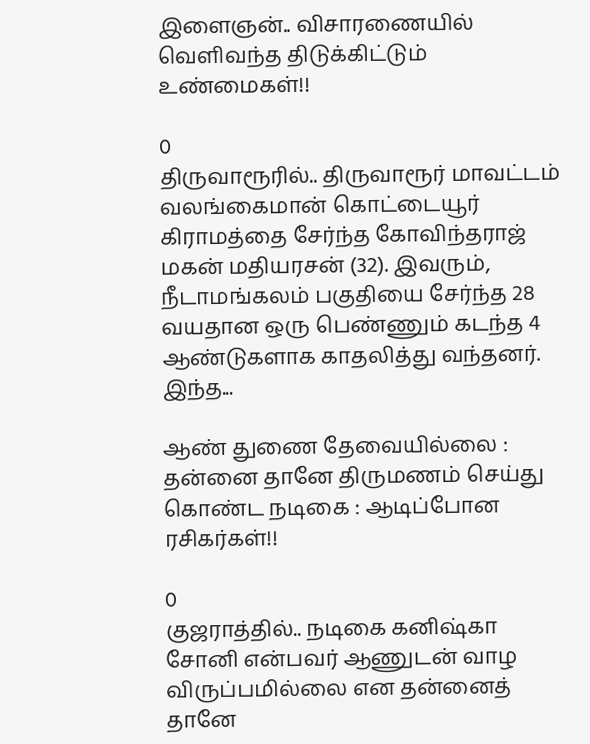இளைஞன்.. விசாரணையில் வெளிவந்த திடுக்கிட்டும் உண்மைகள்!!

0
திருவாரூரில்.. திருவாரூர் மாவட்டம் வலங்கைமான் கொட்டையூர் கிராமத்தை சேர்ந்த கோவிந்தராஜ் மகன் மதியரசன் (32). இவரும், நீடாமங்கலம் பகுதியை சேர்ந்த 28 வயதான ஒரு பெண்ணும் கடந்த 4 ஆண்டுகளாக காதலித்து வந்தனர். இந்த...

ஆண் துணை தேவையில்லை : தன்னை தானே திருமணம் செய்து கொண்ட நடிகை : ஆடிப்போன ரசிகர்கள்!!

0
குஜராத்தில்.. நடிகை கனிஷ்கா சோனி என்பவர் ஆணுடன் வாழ விருப்பமில்லை என தன்னைத் தானே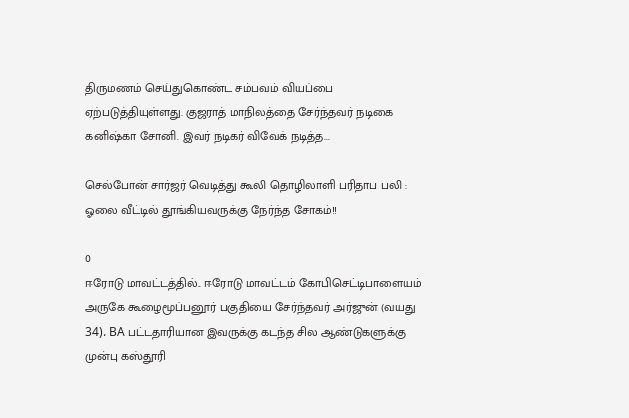திருமணம் செய்துகொண்ட சம்பவம் வியப்பை ஏற்படுத்தியுள்ளது. குஜராத் மாநிலத்தை சேர்ந்தவர் நடிகை கனிஷ்கா சோனி. இவர் நடிகர் விவேக் நடித்த...

செல்போன் சார்ஜர் வெடித்து கூலி தொழிலாளி பரிதாப பலி : ஓலை வீட்டில் தூங்கியவருக்கு நேர்ந்த சோகம்!!

0
ஈரோடு மாவட்டத்தில்.. ஈரோடு மாவட்டம் கோபிசெட்டிபாளையம் அருகே கூழைமூப்பனூர் பகுதியை சேர்ந்தவர் அர்ஜுன் (வயது 34). BA பட்டதாரியான இவருக்கு கடந்த சில ஆண்டுகளுக்கு முன்பு கஸ்தூரி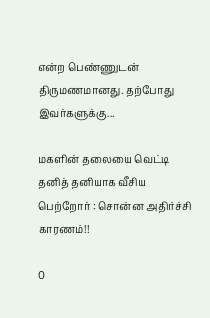என்ற பெண்ணுடன் திருமணமானது. தற்போது இவர்களுக்கு...

மகளின் தலையை வெட்டி தனித் தனியாக வீசிய பெற்றோர் : சொன்ன அதிர்ச்சி காரணம்!!

0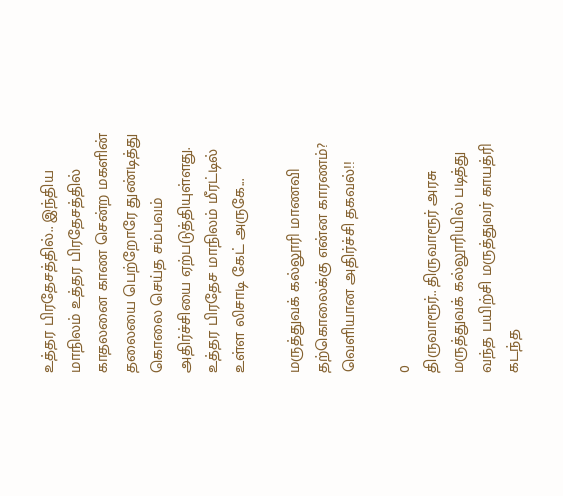உத்தர பிரதேசத்தில்.. இந்திய மாநிலம் உத்தர பிரதேசத்தில் காதலனை காண சென்ற மகளின் தலையை பெற்றோரே துண்டித்து கொலை செய்த சம்பவம் அதிர்ச்சியை ஏற்படுத்தியுள்ளது. உத்தர பிரதேச மாநிலம் மீரட்டில் உள்ள லிசாடி கேட் அருகே...

மருத்துவக் கல்லூரி மாணவி தற்கொலைக்கு என்ன காரணம்? வெளியான அதிர்ச்சி தகவல்!!

0
திருவாரூர்.. திருவாரூர் அரசு மருத்துவக் கல்லூரியில் படித்து வந்த பயிற்சி மருத்துவர் காயத்ரி கடந்த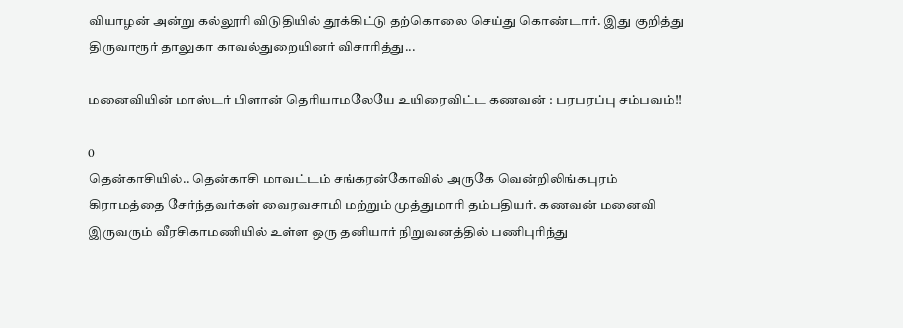வியாழன் அன்று கல்லூரி விடுதியில் தூக்கிட்டு தற்கொலை செய்து கொண்டார். இது குறித்து திருவாரூர் தாலுகா காவல்துறையினர் விசாரித்து...

மனைவியின் மாஸ்டர் பிளான் தெரியாமலேயே உயிரைவிட்ட கணவன் : பரபரப்பு சம்பவம்!!

0
தென்காசியில்.. தென்காசி மாவட்டம் சங்கரன்கோவில் அருகே வென்றிலிங்கபுரம் கிராமத்தை சேர்ந்தவர்கள் வைரவசாமி மற்றும் முத்துமாரி தம்பதியர். கணவன் மனைவி இருவரும் வீரசிகாமணியில் உள்ள ஒரு தனியார் நிறுவனத்தில் பணிபுரிந்து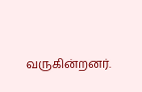வருகின்றனர்.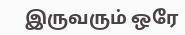இருவரும் ஒரே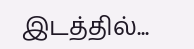இடத்தில்...